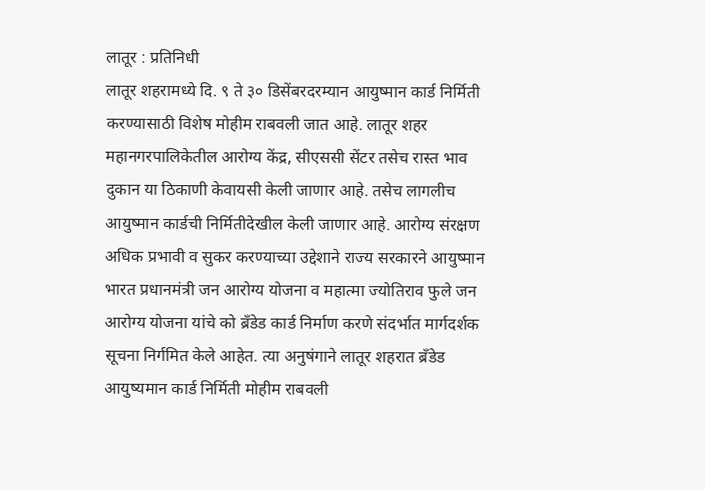लातूर : प्रतिनिधी
लातूर शहरामध्ये दि. ९ ते ३० डिसेंबरदरम्यान आयुष्मान कार्ड निर्मिती करण्यासाठी विशेष मोहीम राबवली जात आहे. लातूर शहर महानगरपालिकेतील आरोग्य केंद्र, सीएससी सेंटर तसेच रास्त भाव दुकान या ठिकाणी केवायसी केली जाणार आहे. तसेच लागलीच आयुष्मान कार्डची निर्मितीदेखील केली जाणार आहे. आरोग्य संरक्षण अधिक प्रभावी व सुकर करण्याच्या उद्देशाने राज्य सरकारने आयुष्मान भारत प्रधानमंत्री जन आरोग्य योजना व महात्मा ज्योतिराव फुले जन आरोग्य योजना यांचे को ब्रँडेड कार्ड निर्माण करणे संदर्भात मार्गदर्शक सूचना निर्गमित केले आहेत. त्या अनुषंगाने लातूर शहरात ब्रँडेड आयुष्यमान कार्ड निर्मिती मोहीम राबवली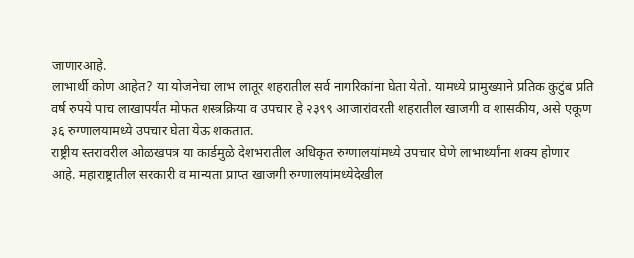जाणारआहे.
लाभार्थी कोण आहेत? या योजनेचा लाभ लातूर शहरातील सर्व नागरिकांना घेता येतो. यामध्ये प्रामुख्याने प्रतिक कुटुंब प्रति वर्ष रुपये पाच लाखापर्यंत मोफत शस्त्रक्रिया व उपचार हे २३९९ आजारांवरती शहरातील खाजगी व शासकीय, असे एकूण ३६ रुग्णालयामध्ये उपचार घेता येऊ शकतात.
राष्ट्रीय स्तरावरील ओळखपत्र या कार्डमुळे देशभरातील अधिकृत रुग्णालयांमध्ये उपचार घेणे लाभार्थ्यांना शक्य होणार आहे. महाराष्ट्रातील सरकारी व मान्यता प्राप्त खाजगी रुग्णालयांमध्येदेखील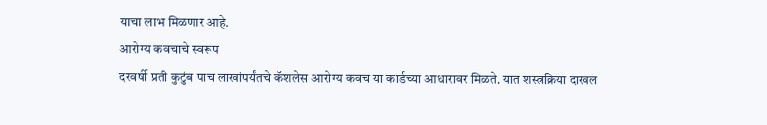याचा लाभ मिळणार आहे.
आरोग्य कवचाचे स्वरूप
दरवर्षी प्रती कुटुंब पाच लाखांपर्यंतचे कॅशलेस आरोग्य कवच या कार्डच्या आधारावर मिळते. यात शस्त्रक्रिया दाखल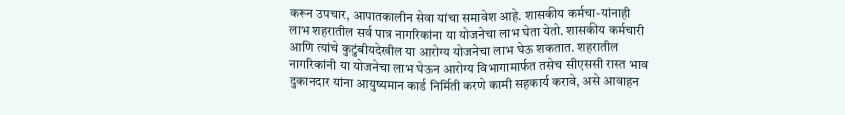करून उपचार, आपातकालीन सेवा यांचा समावेश आहे. शासकीय कर्मचा-यांनाही लाभ शहरातील सर्व पात्र नागरिकांना या योजनेचा लाभ घेता येतो. शासकीय कर्मचारी आणि त्यांचे कुटुंबीयदेखील या आरोग्य योजनेचा लाभ घेऊ शकतात. शहरातील नागरिकांनी या योजनेचा लाभ घेऊन आरोग्य विभागामार्फत तसेच सीएससी रास्त भाव दुकानदार यांना आयुष्यमान कार्ड निर्मिती करणे कामी सहकार्य करावे, असे आवाहन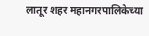लातूर शहर महानगरपालिकेच्या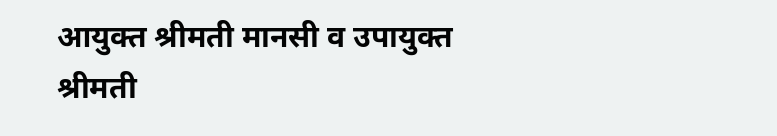आयुक्त श्रीमती मानसी व उपायुक्त श्रीमती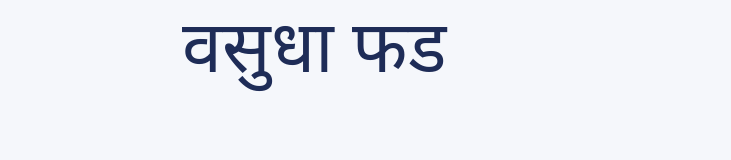वसुधा फड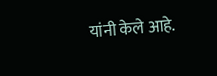यांनी केले आहे.